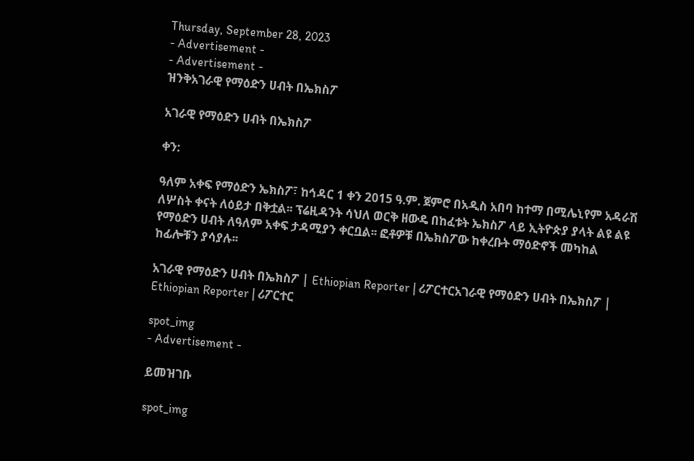Thursday, September 28, 2023
- Advertisement -
- Advertisement -
ዝንቅአገራዊ የማዕድን ሀብት በኤክስፖ

አገራዊ የማዕድን ሀብት በኤክስፖ

ቀን:

ዓለም አቀፍ የማዕድን ኤክስፖ፣ ከኅዳር 1 ቀን 2015 ዓ.ም. ጀምሮ በአዲስ አበባ ከተማ በሚሌኒየም አዳራሽ ለሦስት ቀናት ለዕይታ በቅቷል፡፡ ፕሬዚዳንት ሳህለ ወርቅ ዘውዴ በከፈቱት ኤክስፖ ላይ ኢትዮጵያ ያላት ልዩ ልዩ የማዕድን ሀብት ለዓለም አቀፍ ታዳሚያን ቀርቧል፡፡ ፎቶዎቹ በኤክስፖው ከቀረቡት ማዕድኖች መካከል ከፊሎቹን ያሳያሉ፡፡

አገራዊ የማዕድን ሀብት በኤክስፖ | Ethiopian Reporter | ሪፖርተርአገራዊ የማዕድን ሀብት በኤክስፖ | Ethiopian Reporter | ሪፖርተር

spot_img
- Advertisement -

ይመዝገቡ

spot_img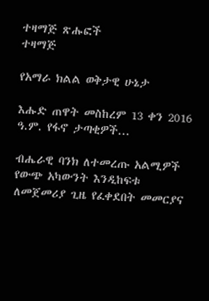ተዛማጅ ጽሑፎች
ተዛማጅ

የአማራ ክልል ወቅታዊ ሁኔታ

እሑድ ጠዋት መስከረም 13 ቀን 2016 ዓ.ም. የፋኖ ታጣቂዎች...

ብሔራዊ ባንክ ለተመረጡ አልሚዎች የውጭ አካውንት እንዲከፍቱ ለመጀመሪያ ጊዜ የፈቀደበት መመርያና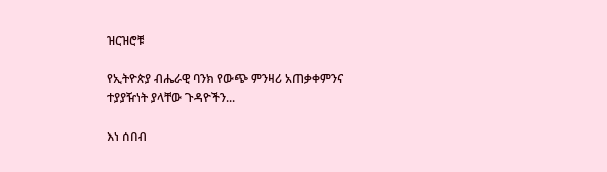ዝርዝሮቹ

የኢትዮጵያ ብሔራዊ ባንክ የውጭ ምንዛሪ አጠቃቀምንና ተያያዥነት ያላቸው ጉዳዮችን...

እነ ሰበብ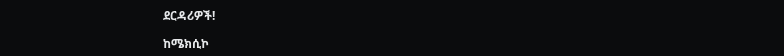ደርዳሪዎች!

ከሜክሲኮ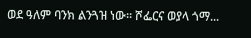ወደ ዓለም ባንክ ልንጓዝ ነው። ሾፌርና ወያላ ጎማ...